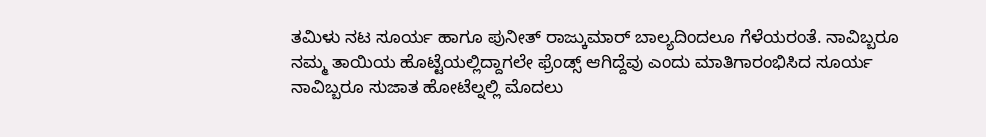ತಮಿಳು ನಟ ಸೂರ್ಯ ಹಾಗೂ ಪುನೀತ್ ರಾಜ್ಕುಮಾರ್ ಬಾಲ್ಯದಿಂದಲೂ ಗೆಳೆಯರಂತೆ. ನಾವಿಬ್ಬರೂ ನಮ್ಮ ತಾಯಿಯ ಹೊಟ್ಟೆಯಲ್ಲಿದ್ದಾಗಲೇ ಫ್ರೆಂಡ್ಸ್ ಆಗಿದ್ದೆವು ಎಂದು ಮಾತಿಗಾರಂಭಿಸಿದ ಸೂರ್ಯ ನಾವಿಬ್ಬರೂ ಸುಜಾತ ಹೋಟೆಲ್ನಲ್ಲಿ ಮೊದಲು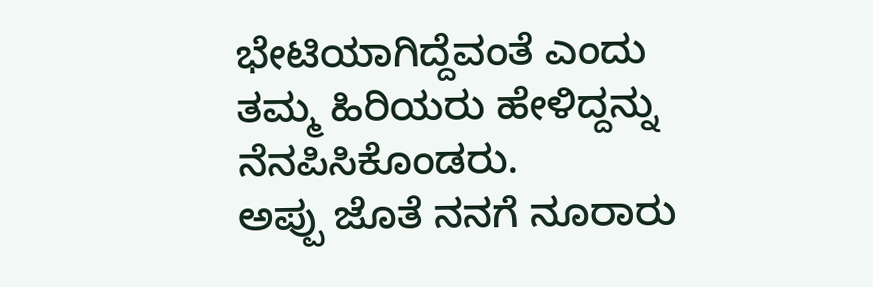ಭೇಟಿಯಾಗಿದ್ದೆವಂತೆ ಎಂದು ತಮ್ಮ ಹಿರಿಯರು ಹೇಳಿದ್ದನ್ನು ನೆನಪಿಸಿಕೊಂಡರು.
ಅಪ್ಪು ಜೊತೆ ನನಗೆ ನೂರಾರು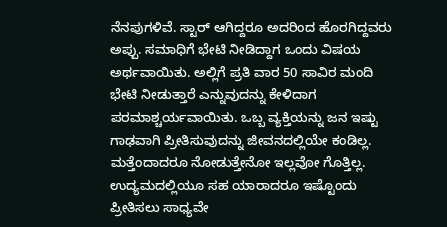ನೆನಪುಗಳಿವೆ. ಸ್ಟಾರ್ ಆಗಿದ್ದರೂ ಅದರಿಂದ ಹೊರಗಿದ್ದವರು ಅಪ್ಪು. ಸಮಾಧಿಗೆ ಭೇಟಿ ನೀಡಿದ್ದಾಗ ಒಂದು ವಿಷಯ ಅರ್ಥವಾಯಿತು. ಅಲ್ಲಿಗೆ ಪ್ರತಿ ವಾರ 50 ಸಾವಿರ ಮಂದಿ ಭೇಟಿ ನೀಡುತ್ತಾರೆ ಎನ್ನುವುದನ್ನು ಕೇಳಿದಾಗ ಪರಮಾಶ್ಚರ್ಯವಾಯಿತು. ಒಬ್ಬ ವ್ಯಕ್ತಿಯನ್ನು ಜನ ಇಷ್ಟು ಗಾಢವಾಗಿ ಪ್ರೀತಿಸುವುದನ್ನು ಜೀವನದಲ್ಲಿಯೇ ಕಂಡಿಲ್ಲ. ಮತ್ತೆಂದಾದರೂ ನೋಡುತ್ತೇನೋ ಇಲ್ಲವೋ ಗೊತ್ತಿಲ್ಲ. ಉದ್ಯಮದಲ್ಲಿಯೂ ಸಹ ಯಾರಾದರೂ ಇಷ್ಟೊಂದು ಪ್ರೀತಿಸಲು ಸಾಧ್ಯವೇ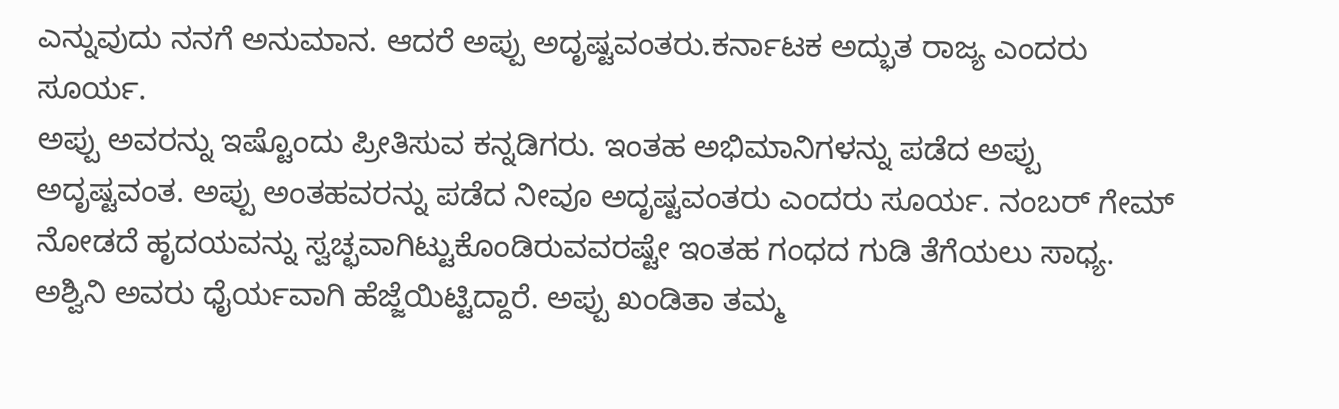ಎನ್ನುವುದು ನನಗೆ ಅನುಮಾನ. ಆದರೆ ಅಪ್ಪು ಅದೃಷ್ಟವಂತರು.ಕರ್ನಾಟಕ ಅದ್ಭುತ ರಾಜ್ಯ ಎಂದರು ಸೂರ್ಯ.
ಅಪ್ಪು ಅವರನ್ನು ಇಷ್ಟೊಂದು ಪ್ರೀತಿಸುವ ಕನ್ನಡಿಗರು. ಇಂತಹ ಅಭಿಮಾನಿಗಳನ್ನು ಪಡೆದ ಅಪ್ಪು ಅದೃಷ್ಟವಂತ. ಅಪ್ಪು ಅಂತಹವರನ್ನು ಪಡೆದ ನೀವೂ ಅದೃಷ್ಟವಂತರು ಎಂದರು ಸೂರ್ಯ. ನಂಬರ್ ಗೇಮ್ ನೋಡದೆ ಹೃದಯವನ್ನು ಸ್ವಚ್ಛವಾಗಿಟ್ಟುಕೊಂಡಿರುವವರಷ್ಟೇ ಇಂತಹ ಗಂಧದ ಗುಡಿ ತೆಗೆಯಲು ಸಾಧ್ಯ. ಅಶ್ವಿನಿ ಅವರು ಧೈರ್ಯವಾಗಿ ಹೆಜ್ಜೆಯಿಟ್ಟಿದ್ದಾರೆ. ಅಪ್ಪು ಖಂಡಿತಾ ತಮ್ಮ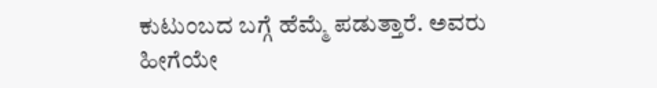ಕುಟುಂಬದ ಬಗ್ಗೆ ಹೆಮ್ಮೆ ಪಡುತ್ತಾರೆ. ಅವರು ಹೀಗೆಯೇ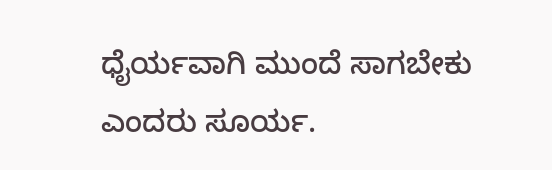ಧೈರ್ಯವಾಗಿ ಮುಂದೆ ಸಾಗಬೇಕು ಎಂದರು ಸೂರ್ಯ.